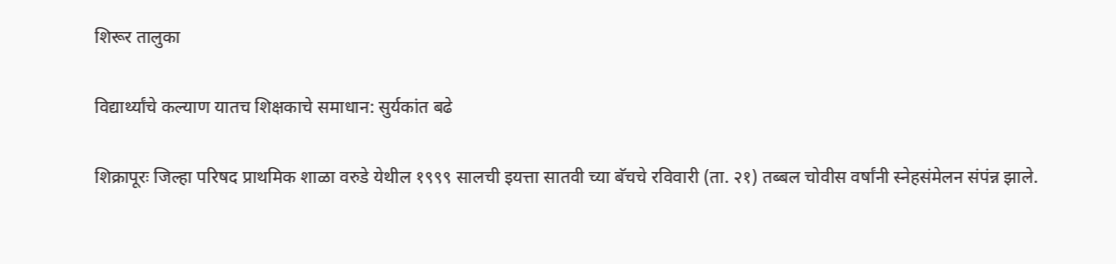शिरूर तालुका

विद्यार्थ्यांचे कल्याण यातच शिक्षकाचे समाधान: सुर्यकांत बढे

शिक्रापूरः जिल्हा परिषद प्राथमिक शाळा वरुडे येथील १९९९ सालची इयत्ता सातवी च्या बॅचचे रविवारी (ता. २१) तब्बल चोवीस वर्षांनी स्नेहसंमेलन संपंन्न झाले.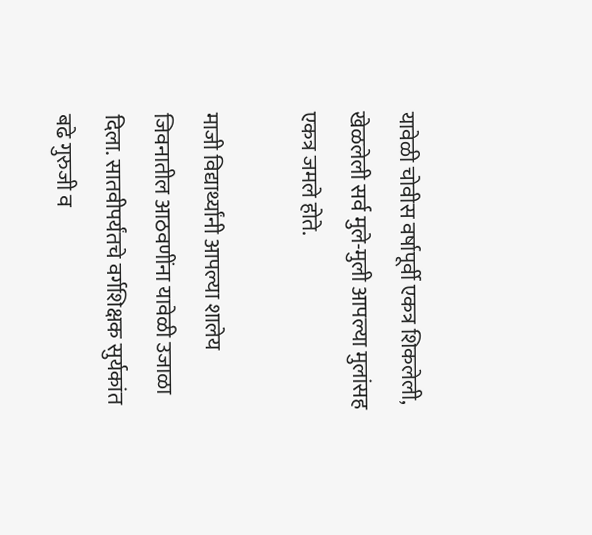यावेळी चोवीस वर्षापूर्वी एकत्र शिकलेली, खेळलेली सर्व मुले-मुली आपल्या मुलांसह एकत्र जमले होते.

माजी विद्यार्थ्यांनी आपल्या शालेय जिवनातील आठवणींना यावेळी उजाळा दिला. सातवीपर्यंतचे वर्गशिक्षक सुर्यकांत बढे गुरुजी व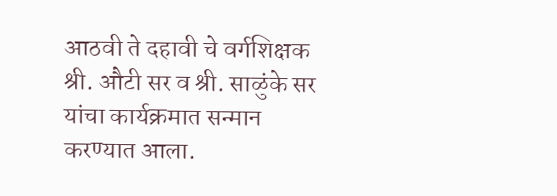आठवी ते दहावी चे वर्गशिक्षक श्री. औटी सर व श्री. साळुंके सर यांचा कार्यक्रमात सन्मान करण्यात आला.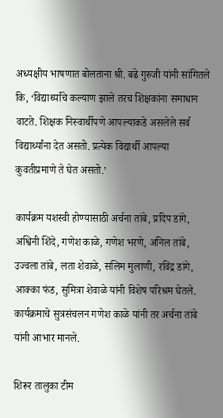अध्यक्षीय भाषणात बोलताना श्री. बढे गुरुजी यांनी सांगितले कि, ‘विद्यार्थ्यांचे कल्याण झाले तरच शिक्षकांना समाधान वाटते. शिक्षक निस्वार्थीपणे आपल्याकडे असलेले सर्व विद्यार्थ्यांना देत असतो. प्रत्येक विद्यार्थी आपल्या कुवतीप्रमाणे ते घेत असतो.’

कार्यक्रम यशस्वी होण्यासाठी अर्चना तांबे, प्रदिप डांगे, अश्विनी शिंदे, गणेश काळे, गणेश भरणे, अनिल तांबे, उज्वला तांबे, लता शेवाळे, सलिम मुलाणी, रविंद्र डांगे, आक्का फंड, सुमित्रा शेवाळे यांनी विशेष परिश्रम घेतले. कार्यक्रमाचे सुत्रसंचलन गणेश काळे यांनी तर अर्चना तांबे यांनी आभार मानले.

शिरूर तालुका टीम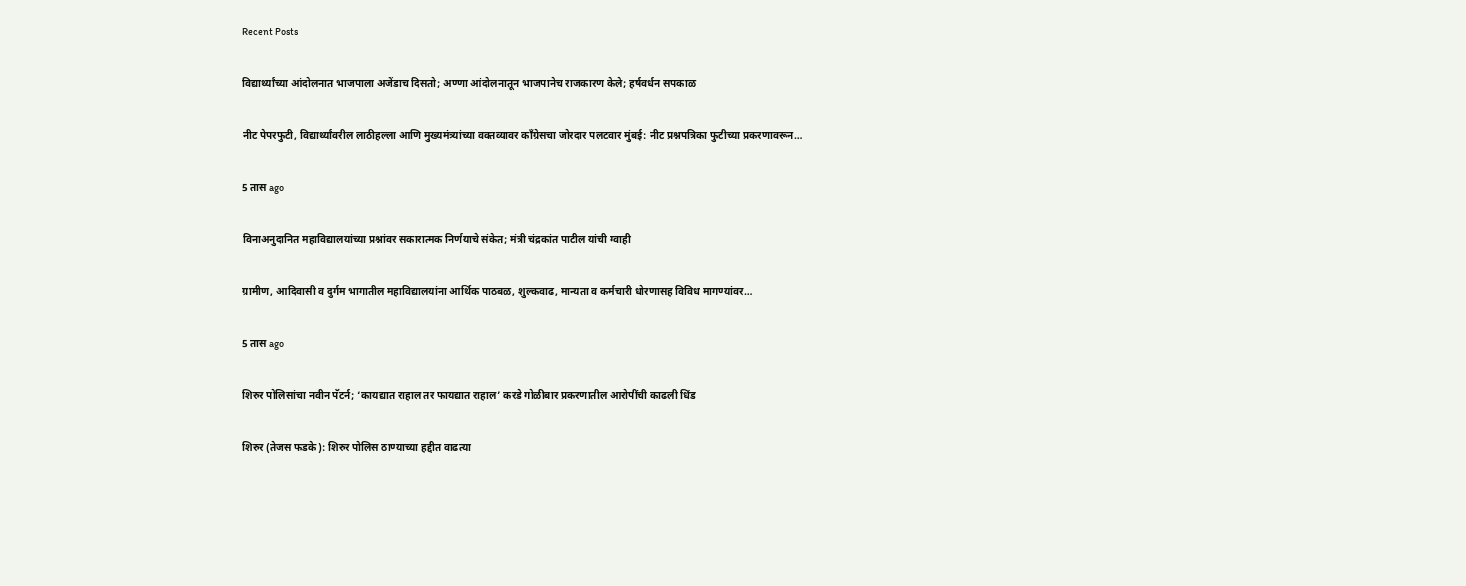Recent Posts

विद्यार्थ्यांच्या आंदोलनात भाजपाला अजेंडाच दिसतो; अण्णा आंदोलनातून भाजपानेच राजकारण केले; हर्षवर्धन सपकाळ

नीट पेपरफुटी, विद्यार्थ्यांवरील लाठीहल्ला आणि मुख्यमंत्र्यांच्या वक्तव्यावर काँग्रेसचा जोरदार पलटवार मुंबई: नीट प्रश्नपत्रिका फुटीच्या प्रकरणावरून…

5 तास ago

विनाअनुदानित महाविद्यालयांच्या प्रश्नांवर सकारात्मक निर्णयाचे संकेत; मंत्री चंद्रकांत पाटील यांची ग्वाही

ग्रामीण, आदिवासी व दुर्गम भागातील महाविद्यालयांना आर्थिक पाठबळ, शुल्कवाढ, मान्यता व कर्मचारी धोरणासह विविध मागण्यांवर…

5 तास ago

शिरुर पोलिसांचा नवीन पॅटर्न; ‘कायद्यात राहाल तर फायद्यात राहाल’ करडे गोळीबार प्रकरणातील आरोपींची काढली धिंड

शिरुर (तेजस फडके): शिरुर पोलिस ठाण्याच्या हद्दीत वाढत्या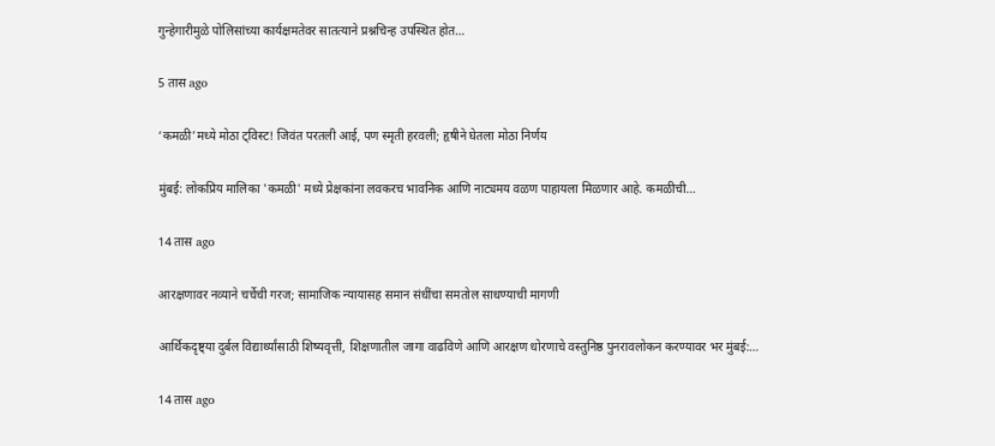गुन्हेगारीमुळे पोलिसांच्या कार्यक्षमतेवर सातत्याने प्रश्नचिन्ह उपस्थित होत…

5 तास ago

‘कमळी’मध्ये मोठा ट्विस्ट! जिवंत परतली आई, पण स्मृती हरवली; हृषीने घेतला मोठा निर्णय

मुंबई: लोकप्रिय मालिका 'कमळी' मध्ये प्रेक्षकांना लवकरच भावनिक आणि नाट्यमय वळण पाहायला मिळणार आहे. कमळीची…

14 तास ago

आरक्षणावर नव्याने चर्चेची गरज; सामाजिक न्यायासह समान संधींचा समतोल साधण्याची मागणी

आर्थिकदृष्ट्या दुर्बल विद्यार्थ्यांसाठी शिष्यवृत्ती, शिक्षणातील जागा वाढविणे आणि आरक्षण धोरणाचे वस्तुनिष्ठ पुनरावलोकन करण्यावर भर मुंबई:…

14 तास ago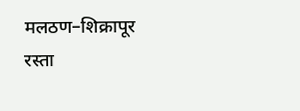मलठण–शिक्रापूर रस्ता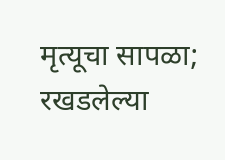मृत्यूचा सापळा; रखडलेल्या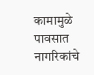कामामुळे पावसात नागरिकांचे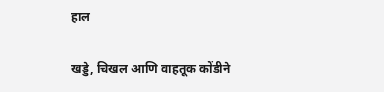हाल

खड्डे, चिखल आणि वाहतूक कोंडीने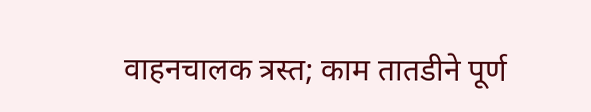वाहनचालक त्रस्त; काम तातडीने पूर्ण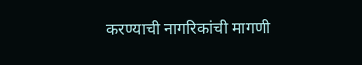करण्याची नागरिकांची मागणी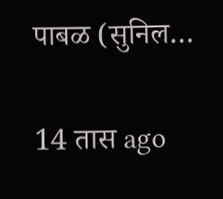पाबळ (सुनिल…

14 तास ago